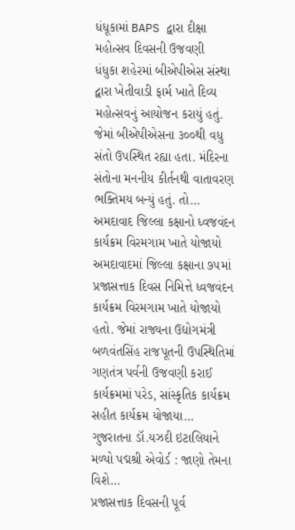ધંધૂકામાં BAPS દ્વારા દીક્ષા મહોત્સવ દિવસની ઉજવણી
ધંધુકા શહેરમાં બીએપીએસ સંસ્થા દ્વારા ખેતીવાડી ફાર્મ ખાતે દિવ્ય મહોત્સવનું આયોજન કરાયું હતું. જેમાં બીએપીએસના ૩૦૦થી વધુ સંતો ઉપસ્થિત રહ્યા હતા. મંદિરના સંતોના મનનીય કીર્તનથી વાતાવરણ ભક્તિમય બન્યું હતું. તો…
અમદાવાદ જિલ્લા કક્ષાનો ધ્વજવંદન કાર્યક્રમ વિરમગામ ખાતે યોજાયો
અમદાવાદમાં જિલ્લા કક્ષાના ૭૫માં પ્રજાસત્તાક દિવસ નિમિત્તે ધ્વજવંદન કાર્યક્રમ વિરમગામ ખાતે યોજાયો હતો. જેમાં રાજ્યના ઉદ્યોગમંત્રી બળવંતસિંહ રાજપૂતની ઉપસ્થિતિમાં ગણતંત્ર પર્વની ઉજવણી કરાઈ કાર્યક્રમમાં પરેડ, સાંસ્કૃતિક કાર્યક્રમ સહીત કાર્યક્રમ યોજાયા…
ગુજરાતના ડૉ.યઝદી ઇટાલિયાને મળ્યો પદ્મશ્રી એવોર્ડ : જાણો તેમના વિશે…
પ્રજાસત્તાક દિવસની પૂર્વ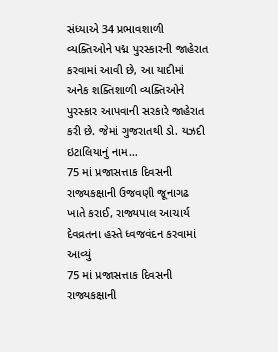સંધ્યાએ 34 પ્રભાવશાળી વ્યક્તિઓને પદ્મ પુરસ્કારની જાહેરાત કરવામાં આવી છે, આ યાદીમાં અનેક શક્તિશાળી વ્યક્તિઓને પુરસ્કાર આપવાની સરકારે જાહેરાત કરી છે. જેમાં ગુજરાતથી ડો. યઝદી ઇટાલિયાનું નામ…
75 માં પ્રજાસત્તાક દિવસની રાજ્યકક્ષાની ઉજવણી જૂનાગઢ ખાતે કરાઈ, રાજ્યપાલ આચાર્ય દેવવ્રતના હસ્તે ધ્વજવંદન કરવામાં આવ્યું
75 માં પ્રજાસત્તાક દિવસની રાજ્યકક્ષાની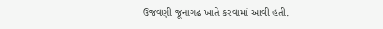ઉજવણી જૂનાગઢ ખાતે કરવામાં આવી હતી.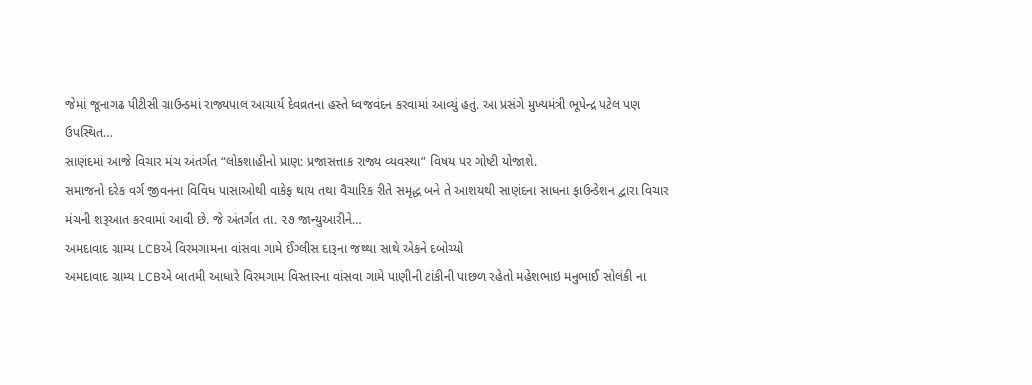જેમાં જૂનાગઢ પીટીસી ગ્રાઉન્ડમાં રાજ્યપાલ આચાર્ય દેવવ્રતના હસ્તે ધ્વજવંદન કરવામાં આવ્યું હતું. આ પ્રસંગે મુખ્યમંત્રી ભૂપેન્દ્ર પટેલ પણ ઉપસ્થિત…
સાણંદમાં આજે વિચાર મંચ અંતર્ગત “લોકશાહીનો પ્રાણ: પ્રજાસત્તાક રાજ્ય વ્યવસ્થા” વિષય પર ગોષ્ટી યોજાશે.
સમાજનો દરેક વર્ગ જીવનના વિવિધ પાસાઓથી વાકેફ થાય તથા વૈચારિક રીતે સમૃદ્ધ બને તે આશયથી સાણંદના સાધના ફાઉન્ડેશન દ્વારા વિચાર મંચની શરૂઆત કરવામાં આવી છે. જે અંતર્ગત તા. ૨૭ જાન્યુઆરીને…
અમદાવાદ ગ્રામ્ય LCBએ વિરમગામના વાંસવા ગામે ઈંગ્લીસ દારૂના જથ્થા સાથે એકને દબોચ્યો
અમદાવાદ ગ્રામ્ય LCBએ બાતમી આધારે વિરમગામ વિસ્તારના વાંસવા ગામે પાણીની ટાંકીની પાછળ રહેતો મહેશભાઇ મનુભાઈ સોલંકી ના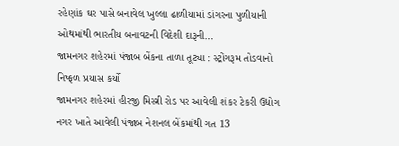રહેણાંક ઘર પાસે બનાવેલ ખુલ્લા ઢાળીયામાં ડાંગરના પુળીયાની ઓથમાંથી ભારતીય બનાવટની વિદેશી દારૂની…
જામનગર શહેરમાં પંજાબ બેંકના તાળા તૂટ્યા : સ્ટ્રોંગરૂમ તોડવાનો નિષ્ફળ પ્રયાસ કર્યો
જામનગર શહેરમાં હીરજી મિસ્ત્રી રોડ પર આવેલી શંકર ટેકરી ઉદ્યોગ નગર ખાતે આવેલી પંજાબ નેશનલ બેંકમાંથી ગત 13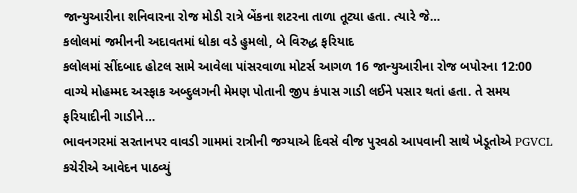જાન્યુઆરીના શનિવારના રોજ મોડી રાત્રે બેંકના શટરના તાળા તૂટ્યા હતા. ત્યારે જે…
કલોલમાં જમીનની અદાવતમાં ધોકા વડે હુમલો, બે વિરુદ્ધ ફરિયાદ
કલોલમાં સીંદબાદ હોટલ સામે આવેલા પાંસરવાળા મોટર્સ આગળ 16 જાન્યુઆરીના રોજ બપોરના 12:00 વાગ્યે મોહમ્મદ અસ્ફાક અબ્દુલગની મેમણ પોતાની જીપ કંપાસ ગાડી લઈને પસાર થતાં હતા. તે સમય ફરિયાદીની ગાડીને…
ભાવનગરમાં સરતાનપર વાવડી ગામમાં રાત્રીની જગ્યાએ દિવસે વીજ પુરવઠો આપવાની સાથે ખેડૂતોએ PGVCL કચેરીએ આવેદન પાઠવ્યું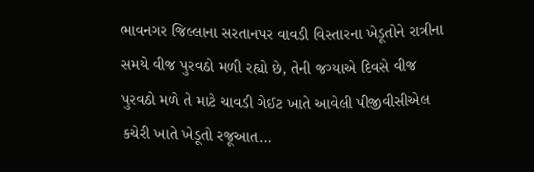ભાવનગર જિલ્લાના સરતાનપર વાવડી વિસ્તારના ખેડૂતોને રાત્રીના સમયે વીજ પુરવઠો મળી રહ્યો છે, તેની જગ્યાએ દિવસે વીજ પુરવઠો મળે તે માટે ચાવડી ગેઈટ ખાતે આવેલી પીજીવીસીએલ કચેરી ખાતે ખેડૂતો રજૂઆત…